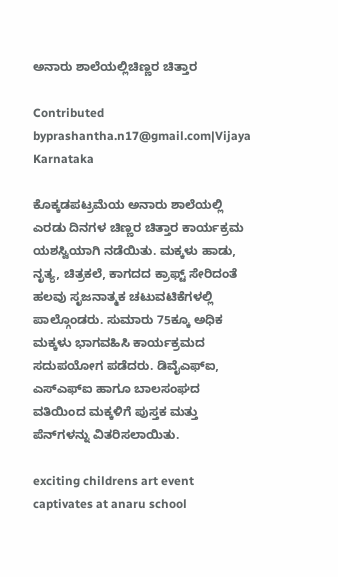ಅನಾರು ಶಾಲೆಯಲ್ಲಿಚಿಣ್ಣರ ಚಿತ್ತಾರ

Contributed byprashantha.n17@gmail.com|Vijaya Karnataka

ಕೊಕ್ಕಡಪಟ್ರಮೆಯ ಅನಾರು ಶಾಲೆಯಲ್ಲಿ ಎರಡು ದಿನಗಳ ಚಿಣ್ಣರ ಚಿತ್ತಾರ ಕಾರ್ಯಕ್ರಮ ಯಶಸ್ವಿಯಾಗಿ ನಡೆಯಿತು. ಮಕ್ಕಳು ಹಾಡು, ನೃತ್ಯ, ಚಿತ್ರಕಲೆ, ಕಾಗದದ ಕ್ರಾಫ್ಟ್ ಸೇರಿದಂತೆ ಹಲವು ಸೃಜನಾತ್ಮಕ ಚಟುವಟಿಕೆಗಳಲ್ಲಿ ಪಾಲ್ಗೊಂಡರು. ಸುಮಾರು 75ಕ್ಕೂ ಅಧಿಕ ಮಕ್ಕಳು ಭಾಗವಹಿಸಿ ಕಾರ್ಯಕ್ರಮದ ಸದುಪಯೋಗ ಪಡೆದರು. ಡಿವೈಎಫ್‌ಐ, ಎಸ್‌ಎಫ್‌ಐ ಹಾಗೂ ಬಾಲಸಂಘದ ವತಿಯಿಂದ ಮಕ್ಕಳಿಗೆ ಪುಸ್ತಕ ಮತ್ತು ಪೆನ್‌ಗಳನ್ನು ವಿತರಿಸಲಾಯಿತು.

exciting childrens art event captivates at anaru school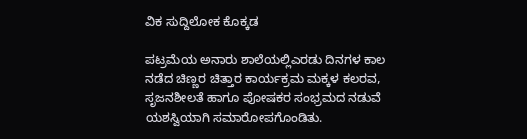ವಿಕ ಸುದ್ದಿಲೋಕ ಕೊಕ್ಕಡ

ಪಟ್ರಮೆಯ ಅನಾರು ಶಾಲೆಯಲ್ಲಿಎರಡು ದಿನಗಳ ಕಾಲ ನಡೆದ ಚಿಣ್ಣರ ಚಿತ್ತಾರ ಕಾರ್ಯಕ್ರಮ ಮಕ್ಕಳ ಕಲರವ, ಸೃಜನಶೀಲತೆ ಹಾಗೂ ಪೋಷಕರ ಸಂಭ್ರಮದ ನಡುವೆ ಯಶಸ್ವಿಯಾಗಿ ಸಮಾರೋಪಗೊಂಡಿತು.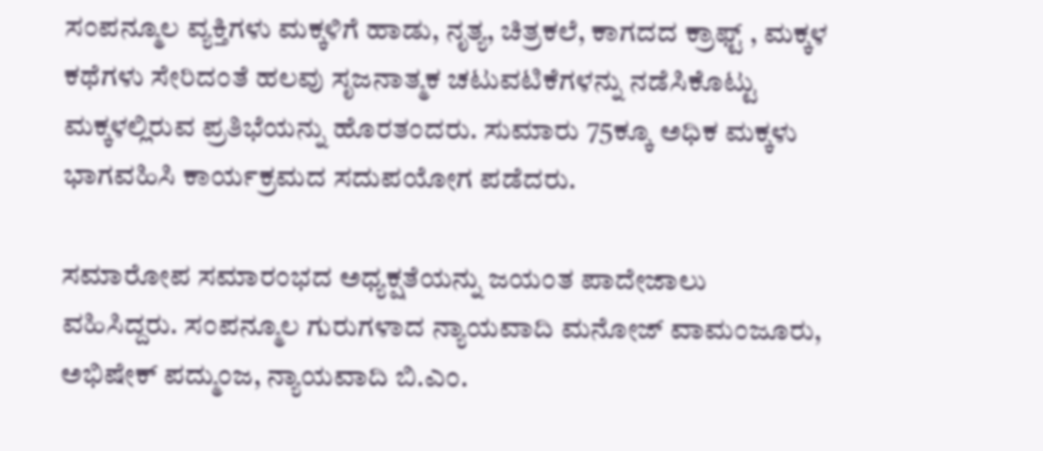ಸಂಪನ್ಮೂಲ ವ್ಯಕ್ತಿಗಳು ಮಕ್ಕಳಿಗೆ ಹಾಡು, ನೃತ್ಯ, ಚಿತ್ರಕಲೆ, ಕಾಗದದ ಕ್ರಾಫ್ಟ್ , ಮಕ್ಕಳ ಕಥೆಗಳು ಸೇರಿದಂತೆ ಹಲವು ಸೃಜನಾತ್ಮಕ ಚಟುವಟಿಕೆಗಳನ್ನು ನಡೆಸಿಕೊಟ್ಟು ಮಕ್ಕಳಲ್ಲಿರುವ ಪ್ರತಿಭೆಯನ್ನು ಹೊರತಂದರು. ಸುಮಾರು 75ಕ್ಕೂ ಅಧಿಕ ಮಕ್ಕಳು ಭಾಗವಹಿಸಿ ಕಾರ್ಯಕ್ರಮದ ಸದುಪಯೋಗ ಪಡೆದರು.

ಸಮಾರೋಪ ಸಮಾರಂಭದ ಅಧ್ಯಕ್ಷತೆಯನ್ನು ಜಯಂತ ಪಾದೇಜಾಲು ವಹಿಸಿದ್ದರು. ಸಂಪನ್ಮೂಲ ಗುರುಗಳಾದ ನ್ಯಾಯವಾದಿ ಮನೋಜ್ ವಾಮಂಜೂರು, ಅಭಿಷೇಕ್ ಪದ್ಮುಂಜ, ನ್ಯಾಯವಾದಿ ಬಿ.ಎಂ.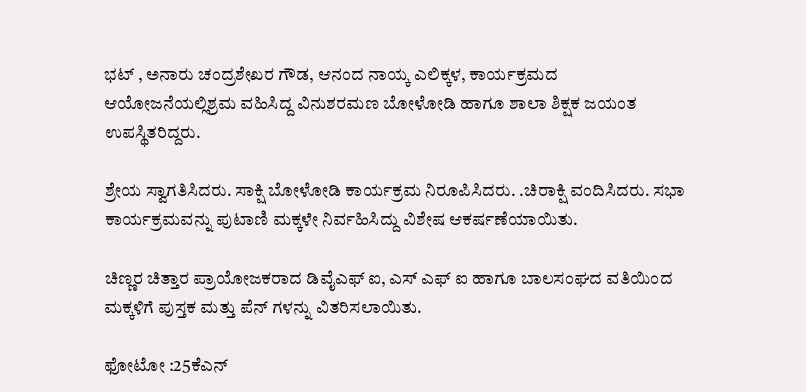ಭಟ್ , ಅನಾರು ಚಂದ್ರಶೇಖರ ಗೌಡ, ಆನಂದ ನಾಯ್ಕ ಎಲಿಕ್ಕಳ, ಕಾರ್ಯಕ್ರಮದ ಆಯೋಜನೆಯಲ್ಲಿಶ್ರಮ ವಹಿಸಿದ್ದ ವಿನುಶರಮಣ ಬೋಳೋಡಿ ಹಾಗೂ ಶಾಲಾ ಶಿಕ್ಷಕ ಜಯಂತ ಉಪಸ್ಥಿತರಿದ್ದರು.

ಶ್ರೇಯ ಸ್ವಾಗತಿಸಿದರು. ಸಾಕ್ಷಿ ಬೋಳೋಡಿ ಕಾರ್ಯಕ್ರಮ ನಿರೂಪಿಸಿದರು. .ಚಿರಾಕ್ಷಿ ವಂದಿಸಿದರು. ಸಭಾ ಕಾರ್ಯಕ್ರಮವನ್ನು ಪುಟಾಣಿ ಮಕ್ಕಳೇ ನಿರ್ವಹಿಸಿದ್ದು ವಿಶೇಷ ಆಕರ್ಷಣೆಯಾಯಿತು.

ಚಿಣ್ಣರ ಚಿತ್ತಾರ ಪ್ರಾಯೋಜಕರಾದ ಡಿವೈಎಫ್ ಐ, ಎಸ್ ಎಫ್ ಐ ಹಾಗೂ ಬಾಲಸಂಘದ ವತಿಯಿಂದ ಮಕ್ಕಳಿಗೆ ಪುಸ್ತಕ ಮತ್ತು ಪೆನ್ ಗಳನ್ನು ವಿತರಿಸಲಾಯಿತು.

ಫೋಟೋ :25ಕೆಎನ್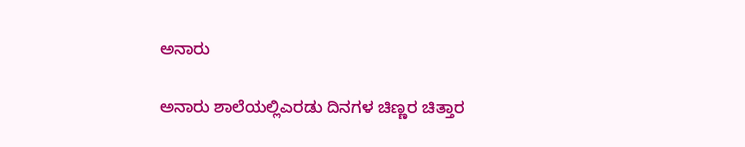ಅನಾರು

ಅನಾರು ಶಾಲೆಯಲ್ಲಿಎರಡು ದಿನಗಳ ಚಿಣ್ಣರ ಚಿತ್ತಾರ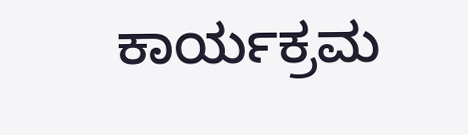ಕಾರ್ಯಕ್ರಮ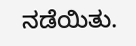ನಡೆಯಿತು.